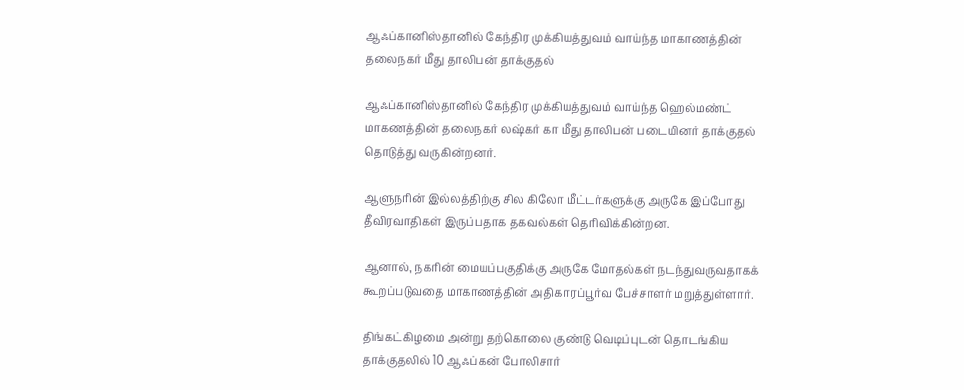ஆஃப்கானிஸ்தானில் கேந்திர முக்கியத்துவம் வாய்ந்த மாகாணத்தின் தலைநகர் மீது தாலிபன் தாக்குதல்

ஆஃப்கானிஸ்தானில் கேந்திர முக்கியத்துவம் வாய்ந்த ஹெல்மண்ட் மாகணத்தின் தலைநகர் லஷ்கர் கா மீது தாலிபன் படையினர் தாக்குதல் தொடுத்து வருகின்றனர்.

ஆளுநரின் இல்லத்திற்கு சில கிலோ மீட்டர்களுக்கு அருகே இப்போது தீவிரவாதிகள் இருப்பதாக தகவல்கள் தெரிவிக்கின்றன.

ஆனால், நகரின் மையப்பகுதிக்கு அருகே மோதல்கள் நடந்துவருவதாகக் கூறப்படுவதை மாகாணத்தின் அதிகாரப்பூர்வ பேச்சாளர் மறுத்துள்ளார்.

திங்கட்கிழமை அன்று தற்கொலை குண்டு வெடிப்புடன் தொடங்கிய தாக்குதலில் 10 ஆஃப்கன் போலிசார்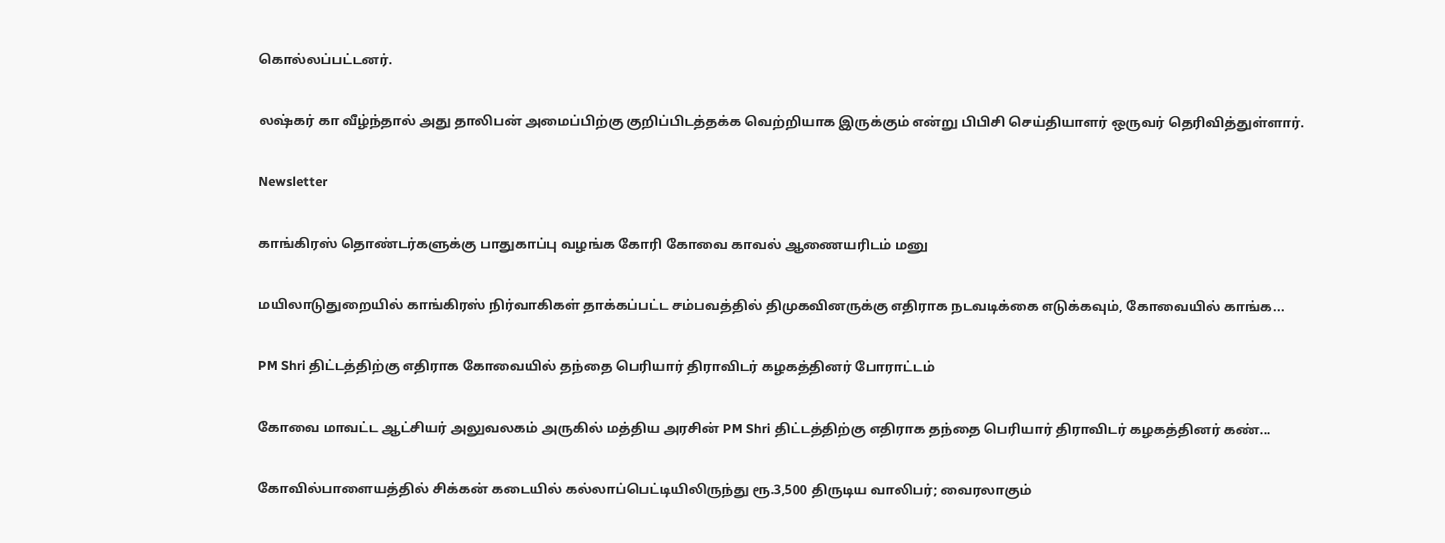கொல்லப்பட்டனர்.

லஷ்கர் கா வீழ்ந்தால் அது தாலிபன் அமைப்பிற்கு குறிப்பிடத்தக்க வெற்றியாக இருக்கும் என்று பிபிசி செய்தியாளர் ஒருவர் தெரிவித்துள்ளார்.

Newsletter

காங்கிரஸ் தொண்டர்களுக்கு பாதுகாப்பு வழங்க கோரி கோவை காவல் ஆணையரிடம் மனு

மயிலாடுதுறையில் காங்கிரஸ் நிர்வாகிகள் தாக்கப்பட்ட சம்பவத்தில் திமுகவினருக்கு எதிராக நடவடிக்கை எடுக்கவும், கோவையில் காங்க...

PM Shri திட்டத்திற்கு எதிராக கோவையில் தந்தை பெரியார் திராவிடர் கழகத்தினர் போராட்டம்

கோவை மாவட்ட ஆட்சியர் அலுவலகம் அருகில் மத்திய அரசின் PM Shri திட்டத்திற்கு எதிராக தந்தை பெரியார் திராவிடர் கழகத்தினர் கண்...

கோவில்பாளையத்தில் சிக்கன் கடையில் கல்லாப்பெட்டியிலிருந்து ரூ.3,500 திருடிய வாலிபர்; வைரலாகும்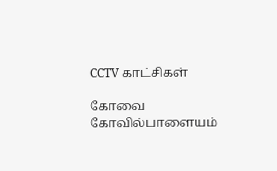CCTV காட்சிகள்

கோவை கோவில்பாளையம்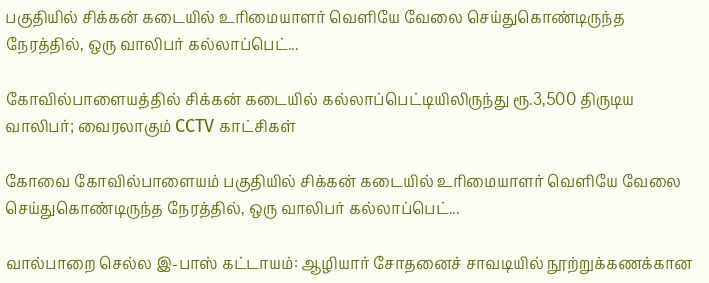பகுதியில் சிக்கன் கடையில் உரிமையாளர் வெளியே வேலை செய்துகொண்டிருந்த நேரத்தில், ஒரு வாலிபர் கல்லாப்பெட்...

கோவில்பாளையத்தில் சிக்கன் கடையில் கல்லாப்பெட்டியிலிருந்து ரூ.3,500 திருடிய வாலிபர்; வைரலாகும் CCTV காட்சிகள்

கோவை கோவில்பாளையம் பகுதியில் சிக்கன் கடையில் உரிமையாளர் வெளியே வேலை செய்துகொண்டிருந்த நேரத்தில், ஒரு வாலிபர் கல்லாப்பெட்...

வால்பாறை செல்ல இ-பாஸ் கட்டாயம்: ஆழியார் சோதனைச் சாவடியில் நூற்றுக்கணக்கான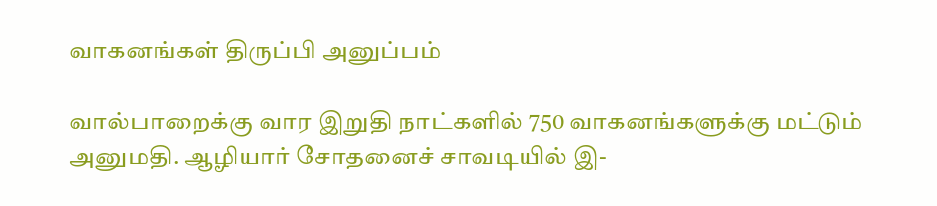வாகனங்கள் திருப்பி அனுப்பம்

வால்பாறைக்கு வார இறுதி நாட்களில் 750 வாகனங்களுக்கு மட்டும் அனுமதி. ஆழியார் சோதனைச் சாவடியில் இ-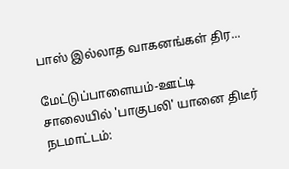பாஸ் இல்லாத வாகனங்கள் திர...

மேட்டுப்பாளையம்-ஊட்டி சாலையில் 'பாகுபலி' யானை திடீர் நடமாட்டம்: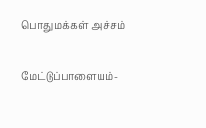பொதுமக்கள் அச்சம்

மேட்டுப்பாளையம்-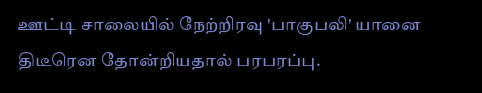ஊட்டி சாலையில் நேற்றிரவு 'பாகுபலி' யானை திடீரென தோன்றியதால் பரபரப்பு.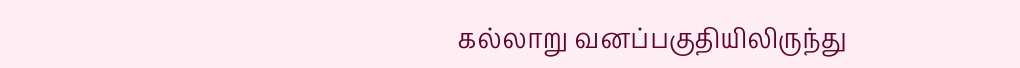கல்லாறு வனப்பகுதியிலிருந்து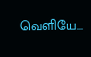வெளியே...